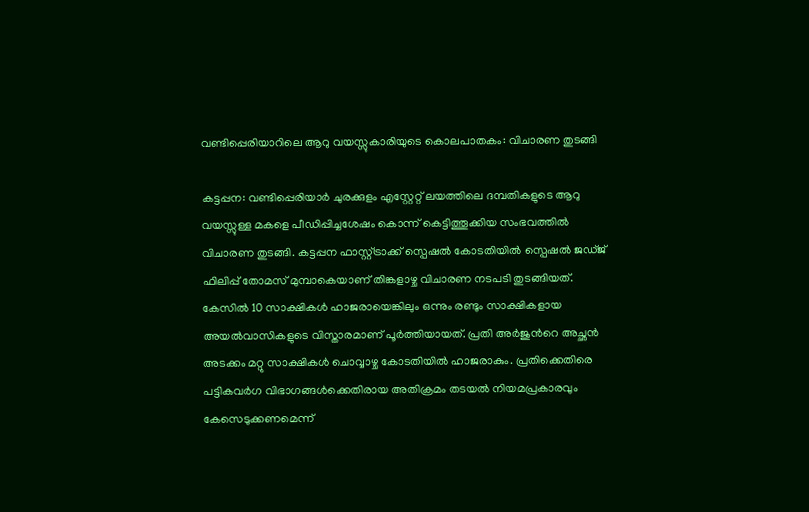വണ്ടിപ്പെരിയാറിലെ ആറു വയസ്സുകാരിയുടെ കൊലപാതകം: വിചാരണ തുടങ്ങി

കട്ടപ്പന: വണ്ടിപ്പെരിയാർ ചുരക്കുളം എസ്റ്റേറ്റ് ലയത്തിലെ ദമ്പതികളുടെ ആറു വയസ്സുള്ള മകളെ പീഡിപ്പിച്ചശേഷം കൊന്ന് കെട്ടിത്തൂക്കിയ സംഭവത്തിൽ വിചാരണ തുടങ്ങി. കട്ടപ്പന ഫാസ്റ്റ്ട്രാക്ക് സ്പെഷൽ കോടതിയിൽ സ്പെഷൽ ജഡ്ജ് ഫിലിപ്പ് തോമസ് മുമ്പാകെയാണ് തിങ്കളാഴ്ച വിചാരണ നടപടി തുടങ്ങിയത്. കേസിൽ 10 സാക്ഷികൾ ഹാജരായെങ്കിലും ഒന്നും രണ്ടും സാക്ഷികളായ അയൽവാസികളുടെ വിസ്താരമാണ് പൂർത്തിയായത്. പ്രതി അർജുന്‍റെ അച്ഛൻ അടക്കം മറ്റു സാക്ഷികൾ ചൊവ്വാഴ്ച കോടതിയിൽ ഹാജരാകും. പ്രതിക്കെതിരെ പട്ടികവർഗ വിഭാഗങ്ങൾക്കെതിരായ അതിക്രമം തടയൽ നിയമപ്രകാരവും കേസെടുക്കണമെന്ന്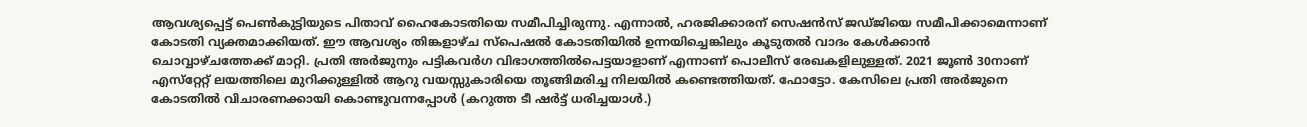ആവശ്യപ്പെട്ട് പെൺകുട്ടിയുടെ പിതാവ് ഹൈകോടതിയെ സമീപിച്ചിരുന്നു. എന്നാൽ, ഹരജിക്കാരന് സെഷൻസ് ജഡ്ജിയെ സമീപിക്കാമെന്നാണ് കോടതി വ്യക്തമാക്കിയത്. ഈ ആവശ്യം തിങ്കളാഴ്ച സ്പെഷൽ കോടതിയിൽ ഉന്നയിച്ചെങ്കിലും കൂടുതൽ വാദം കേൾക്കാൻ ചൊവ്വാഴ്ചത്തേക്ക് മാറ്റി. പ്രതി അർജുനും പട്ടികവർഗ വിഭാഗത്തിൽപെട്ടയാളാണ് എന്നാണ് പൊലീസ് രേഖകളിലുള്ളത്. 2021 ജൂൺ 30നാണ് എസ്‌റ്റേറ്റ് ലയത്തിലെ മുറിക്കുള്ളില്‍ ആറു വയസ്സുകാരിയെ തൂങ്ങിമരിച്ച നിലയിൽ കണ്ടെത്തിയത്. ഫോട്ടോ. കേസിലെ പ്രതി അർജുനെ കോടതിൽ വിചാരണക്കായി കൊണ്ടുവന്നപ്പോൾ (കറുത്ത ടീ ഷർട്ട്‌ ധരിച്ചയാൾ.)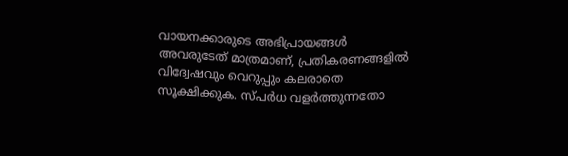വായനക്കാരുടെ അഭിപ്രായങ്ങള്‍ അവരുടേത് മാത്രമാണ്, പ്രതികരണങ്ങളിൽ വിദ്വേഷവും വെറുപ്പും കലരാതെ സൂക്ഷിക്കുക. സ്പർധ വളർത്തുന്നതോ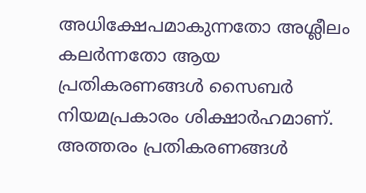അധിക്ഷേപമാകുന്നതോ അശ്ലീലം കലർന്നതോ ആയ പ്രതികരണങ്ങൾ സൈബർ നിയമപ്രകാരം ശിക്ഷാർഹമാണ്. അത്തരം പ്രതികരണങ്ങൾ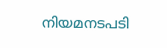നിയമനടപടി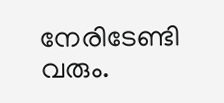നേരിടേണ്ടി വരും.